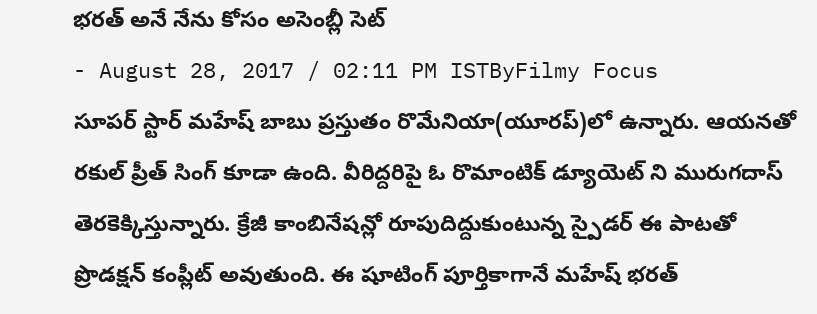భరత్ అనే నేను కోసం అసెంబ్లీ సెట్
- August 28, 2017 / 02:11 PM ISTByFilmy Focus
సూపర్ స్టార్ మహేష్ బాబు ప్రస్తుతం రొమేనియా(యూరప్)లో ఉన్నారు. ఆయనతో రకుల్ ప్రీత్ సింగ్ కూడా ఉంది. వీరిద్దరిపై ఓ రొమాంటిక్ డ్యూయెట్ ని మురుగదాస్ తెరకెక్కిస్తున్నారు. క్రేజీ కాంబినేషన్లో రూపుదిద్దుకుంటున్న స్పైడర్ ఈ పాటతో ప్రొడక్షన్ కంప్లీట్ అవుతుంది. ఈ షూటింగ్ పూర్తికాగానే మహేష్ భరత్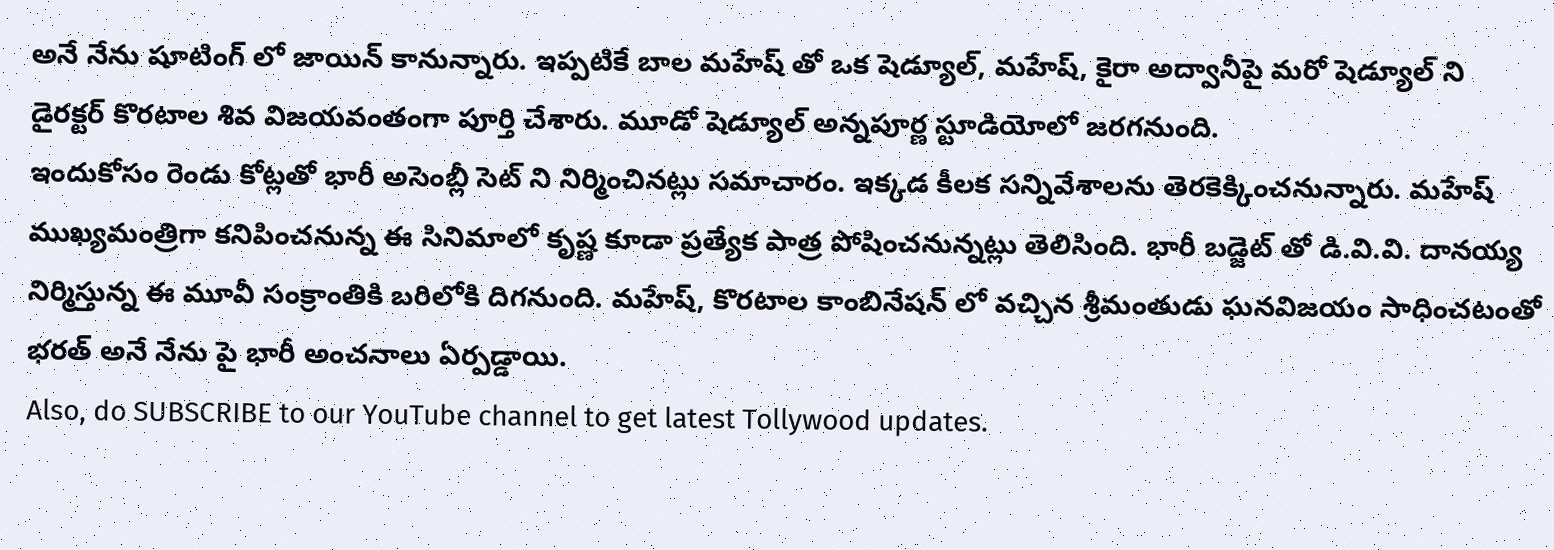అనే నేను షూటింగ్ లో జాయిన్ కానున్నారు. ఇప్పటికే బాల మహేష్ తో ఒక షెడ్యూల్, మహేష్, కైరా అద్వానీపై మరో షెడ్యూల్ ని డైరక్టర్ కొరటాల శివ విజయవంతంగా పూర్తి చేశారు. మూడో షెడ్యూల్ అన్నపూర్ణ స్టూడియోలో జరగనుంది.
ఇందుకోసం రెండు కోట్లతో భారీ అసెంబ్లీ సెట్ ని నిర్మించినట్లు సమాచారం. ఇక్కడ కీలక సన్నివేశాలను తెరకెక్కించనున్నారు. మహేష్ ముఖ్యమంత్రిగా కనిపించనున్న ఈ సినిమాలో కృష్ణ కూడా ప్రత్యేక పాత్ర పోషించనున్నట్లు తెలిసింది. భారీ బడ్జెట్ తో డి.వి.వి. దానయ్య నిర్మిస్తున్న ఈ మూవీ సంక్రాంతికి బరిలోకి దిగనుంది. మహేష్, కొరటాల కాంబినేషన్ లో వచ్చిన శ్రీమంతుడు ఘనవిజయం సాధించటంతో భరత్ అనే నేను పై భారీ అంచనాలు ఏర్పడ్డాయి.
Also, do SUBSCRIBE to our YouTube channel to get latest Tollywood updates.